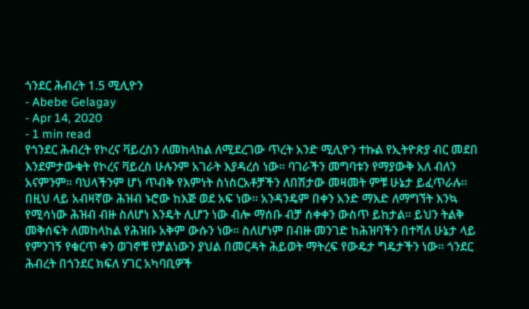ጎንደር ሕብረት 1.5 ሚሊዮን
- Abebe Gelagay
- Apr 14, 2020
- 1 min read
የጎንደር ሕብረት የኮረና ቫይረስን ለመከላከል ለሚደረገው ጥረት አንድ ሚሊዮን ተኩል የኢትዮጵያ ብር መደበ እንደምታውቁት የኮረና ቫይረስ ሁሉንም አገራት እያዳረሰ ነው። ባገራችን መግባቱን የማያውቅ አለ ብለን አናምንም። ባህላችንም ሆነ ጥብቅ የእምነት ስነስርአቶቻችን ለበሽታው መዛመት ምቹ ሁኔታ ይፈጥራሉ። በዚህ ላይ አብዛኛው ሕዝብ ኑሮው ከእጅ ወደ አፍ ነው። አንዳንዴም በቀን አንድ ማእድ ለማግኘት እንኳ የሚሳነው ሕዝብ ብዙ ስለሆነ እንዴት ሊሆን ነው ብሎ ማሰቡ ብቻ ሰቀቀን ውስጥ ይከታል። ይህን ትልቅ መቅሰፍት ለመከላከል የሕዝቡ አቅም ውሱን ነው። ስለሆነም በብዙ መንገድ ከሕዝባችን በተሻለ ሁኔታ ላይ የምንገኝ የቁርጥ ቀን ወገኖቹ የቻልነውን ያህል በመርዳት ሕይወት ማትረፍ የውዴታ ግዴታችን ነው። ጎንደር ሕብረት በጎንደር ክፍለ ሃገር አካባቢዎች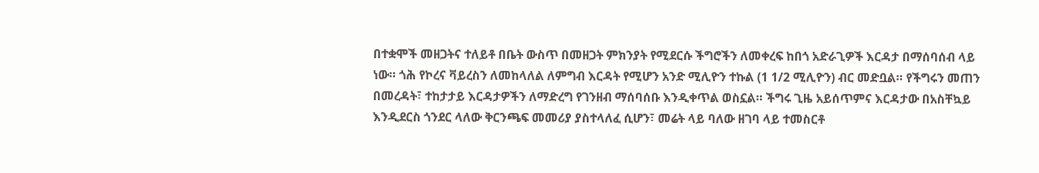በተቋሞች መዘጋትና ተለይቶ በቤት ውስጥ በመዘጋት ምክንያት የሚደርሱ ችግሮችን ለመቀረፍ ከበጎ አድራጊዎች እርዳታ በማሰባሰብ ላይ ነው። ጎሕ የኮረና ቫይረስን ለመከላለል ለምግብ እርዳት የሚሆን አንድ ሚሊዮን ተኩል (1 1/2 ሚሊዮን) ብር መድቧል። የችግሩን መጠን በመረዳት፣ ተከታታይ እርዳታዎችን ለማድረግ የገንዘብ ማሰባሰቡ እንዲቀጥል ወስኗል። ችግሩ ጊዜ አይሰጥምና እርዳታው በአስቸኳይ እንዲደርስ ጎንደር ላለው ቅርንጫፍ መመሪያ ያስተላለፈ ሲሆን፣ መሬት ላይ ባለው ዘገባ ላይ ተመስርቶ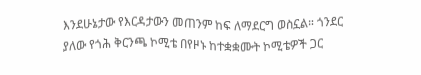እንደሁኔታው የእርዳታውን መጠንም ከፍ ለማደርግ ወስኗል። ጎንደር ያለው የጎሕ ቅርንጫ ኮሚቴ በየዞኑ ከተቋቋሙት ኮሚቴዎች ጋር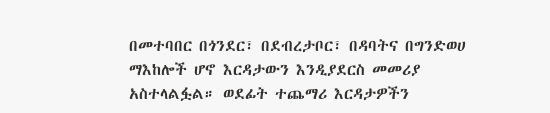በመተባበር በጎንደር፣ በደብረታቦር፣ በዳባትና በግንድወሀ ማእከሎች ሆኖ እርዳታውን እንዲያደርስ መመሪያ አስተላልፏል። ወደፊት ተጨማሪ እርዳታዎችን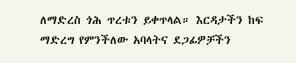ለማድረስ ጎሕ ጥረቱን ይቀጥላል። እርዳታችን ከፍ ማድረግ የምንችለው አባላትና ደጋፊዎቻችን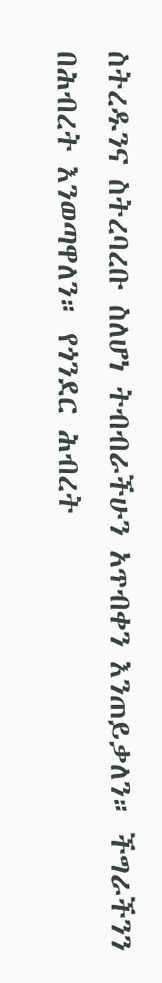ስትረዱንና ስትረባረቡ ስለሆነ ትብብራችሁን አጥብቀን እንጠይቃለን። ችግራችንን በሕብረት እንወጣዋለን። የጎንደር ሕብረት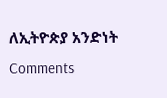ለኢትዮጵያ አንድነት
Comments